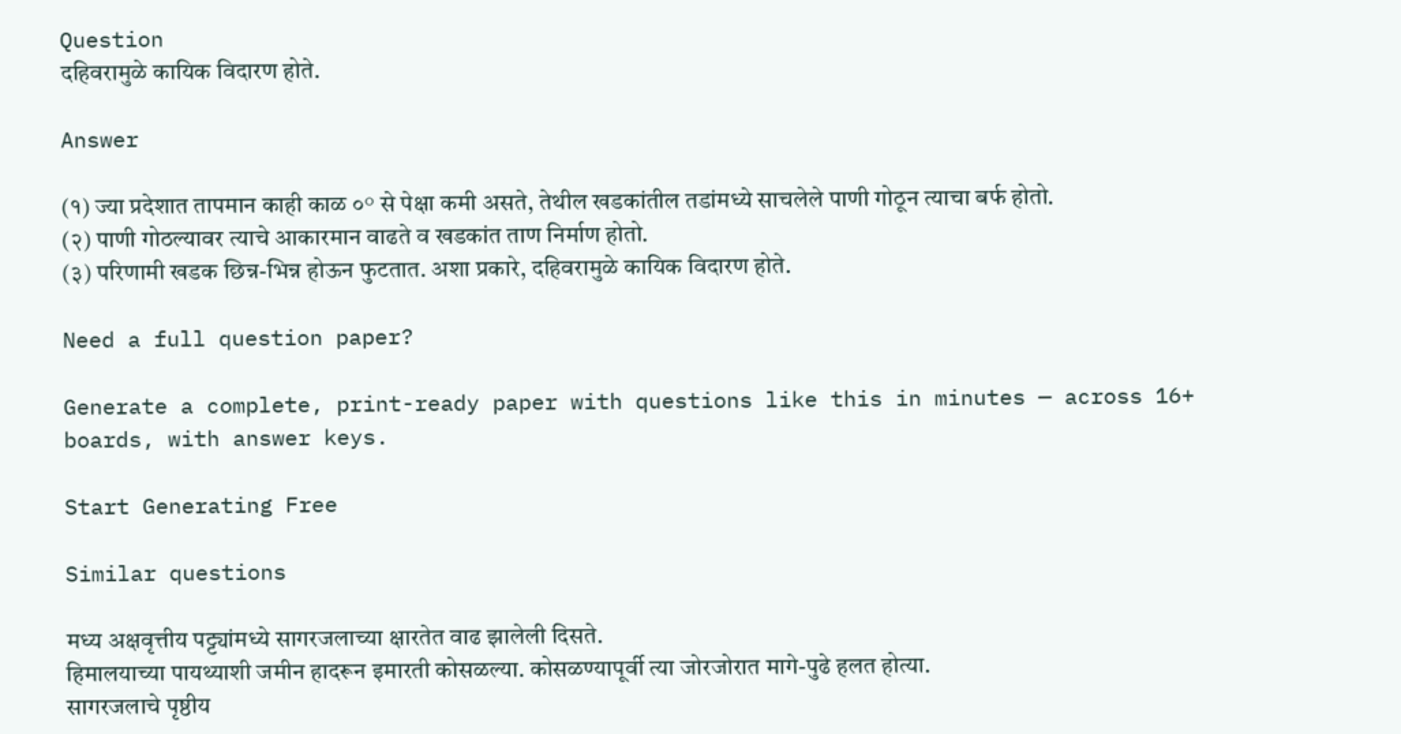Question
दहिवरामुळे कायिक विदारण होते.

Answer

(१) ज्या प्रदेशात तापमान काही काळ ०° से पेक्षा कमी असते, तेथील खडकांतील तडांमध्ये साचलेले पाणी गोठून त्याचा बर्फ होतो.
(२) पाणी गोठल्यावर त्याचे आकारमान वाढते व खडकांत ताण निर्माण होतो.
(३) परिणामी खडक छिन्न-भिन्न होऊन फुटतात. अशा प्रकारे, दहिवरामुळे कायिक विदारण होते.

Need a full question paper?

Generate a complete, print-ready paper with questions like this in minutes — across 16+ boards, with answer keys.

Start Generating Free

Similar questions

मध्य अक्षवृत्तीय पट्ट्यांमध्ये सागरजलाच्या क्षारतेत वाढ झालेली दिसते.
हिमालयाच्या पायथ्याशी जमीन हादरून इमारती कोसळल्या. कोसळण्यापूर्वी त्या जोरजोरात मागे-पुढे हलत होत्या.
सागरजलाचे पृष्ठीय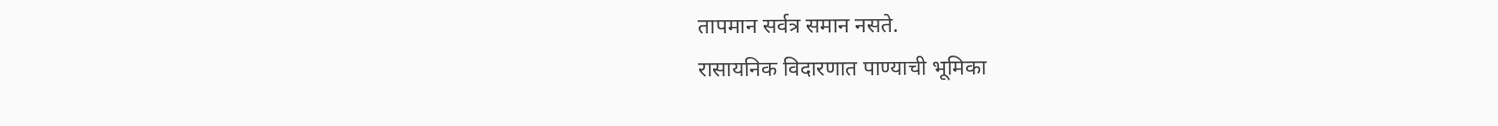तापमान सर्वत्र समान नसते.
रासायनिक विदारणात पाण्याची भूमिका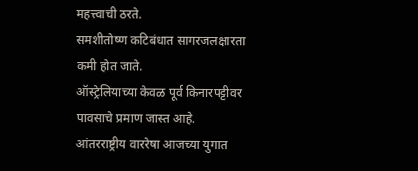महत्त्वाची ठरते.
समशीतोष्ण कटिबंधात सागरजलक्षारता कमी होत जाते.
ऑस्ट्रेलियाच्या केवळ पूर्व किनारपट्टीवर पावसाचे प्रमाण जास्त आहे.
आंतरराष्ट्रीय वाररेषा आजच्या युगात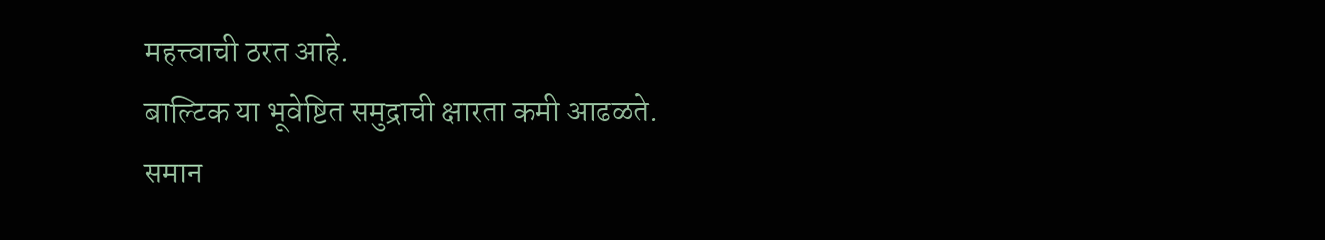महत्त्वाची ठरत आहे.
बाल्टिक या भूवेष्टित समुद्राची क्षारता कमी आढळते.
समान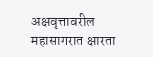अक्षवृत्तावरील महासागरात क्षारता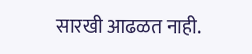सारखी आढळत नाही.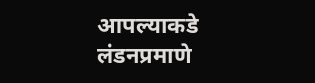आपल्याकडे लंडनप्रमाणे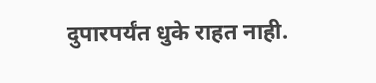दुपारपर्यंत धुके राहत नाही.